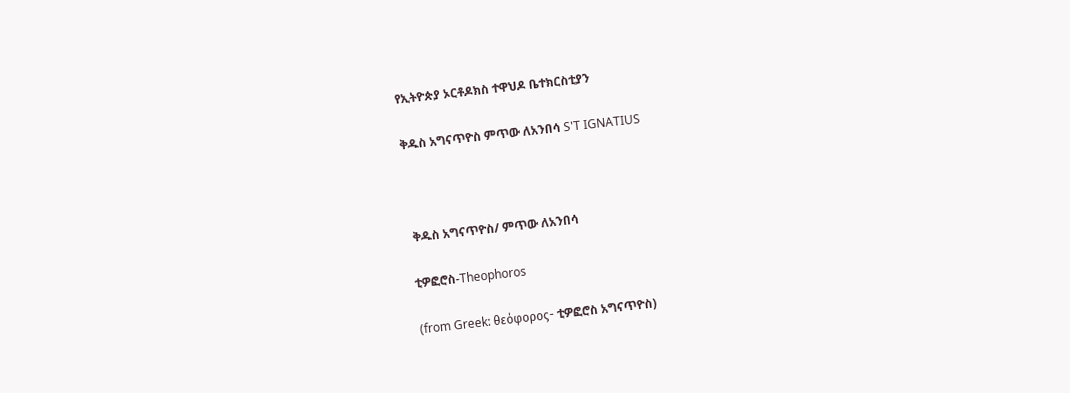የኢትዮጵያ ኦርቶዶክስ ተዋህዶ ቤተክርስቲያን

ቅዱስ አግናጥዮስ ምጥው ለአንበሳ S'T IGNATIUS



 ቅዱስ አግናጥዮስ/ ምጥው ለአንበሳ

ቲዎፎሮስ-Theophoros

(from Greek: θεόφορος- ቲዎፎሮስ አግናጥዮስ)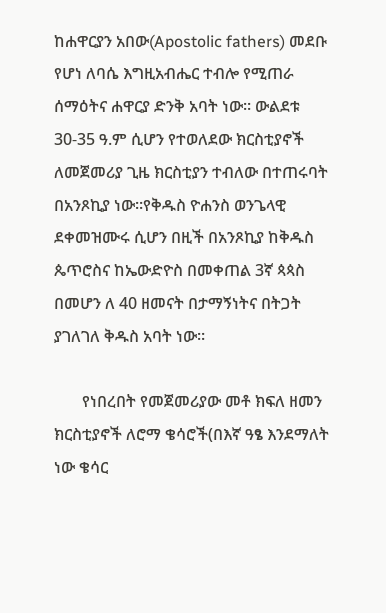ከሐዋርያን አበው(Apostolic fathers) መደቡ የሆነ ለባሴ እግዚአብሔር ተብሎ የሚጠራ ሰማዕትና ሐዋርያ ድንቅ አባት ነው። ውልደቱ 30-35 ዓ.ም ሲሆን የተወለደው ክርስቲያኖች ለመጀመሪያ ጊዜ ክርስቲያን ተብለው በተጠሩባት በአንጾኪያ ነው።የቅዱስ ዮሐንስ ወንጌላዊ ደቀመዝሙሩ ሲሆን በዚች በአንጾኪያ ከቅዱስ ጴጥሮስና ከኤውድዮስ በመቀጠል 3ኛ ጳጳስ በመሆን ለ 40 ዘመናት በታማኝነትና በትጋት ያገለገለ ቅዱስ አባት ነው።

       የነበረበት የመጀመሪያው መቶ ክፍለ ዘመን ክርስቲያኖች ለሮማ ቄሳሮች(በእኛ ዓፄ እንደማለት ነው ቄሳር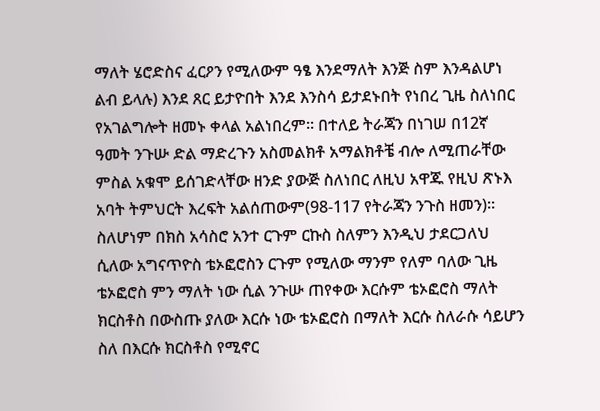ማለት ሄሮድስና ፈርዖን የሚለውም ዓፄ እንደማለት እንጅ ስም እንዳልሆነ ልብ ይላሉ) እንደ ጸር ይታዮበት እንደ እንስሳ ይታደኑበት የነበረ ጊዜ ስለነበር የአገልግሎት ዘመኑ ቀላል አልነበረም። በተለይ ትራጃን በነገሠ በ12ኛ ዓመት ንጉሡ ድል ማድረጉን አስመልክቶ አማልክቶቼ ብሎ ለሚጠራቸው ምስል አቁሞ ይሰገድላቸው ዘንድ ያውጅ ስለነበር ለዚህ አዋጁ የዚህ ጽኑእ አባት ትምህርት እረፍት አልሰጠውም(98-117 የትራጃን ንጉስ ዘመን)። ስለሆነም በክስ አሳስሮ አንተ ርጉም ርኩስ ስለምን እንዲህ ታደርጋለህ ሲለው አግናጥዮስ ቴኦፎሮስን ርጉም የሚለው ማንም የለም ባለው ጊዜ ቴኦፎሮስ ምን ማለት ነው ሲል ንጉሡ ጠየቀው እርሱም ቴኦፎሮስ ማለት ክርስቶስ በውስጡ ያለው እርሱ ነው ቴኦፎሮስ በማለት እርሱ ስለራሱ ሳይሆን ስለ በእርሱ ክርስቶስ የሚኖር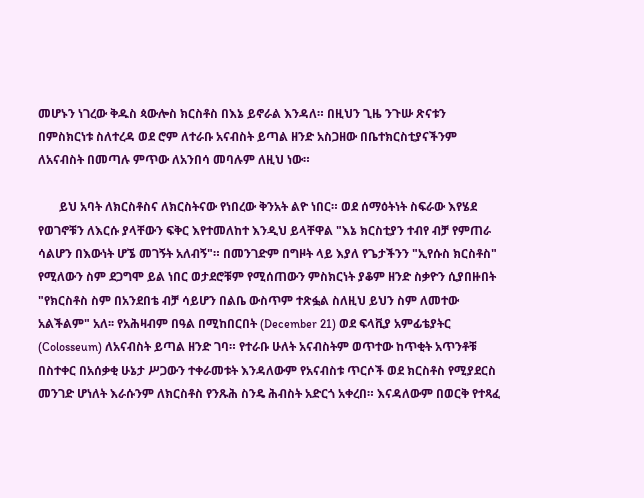መሆኑን ነገረው ቅዱስ ጳውሎስ ክርስቶስ በእኔ ይኖራል እንዳለ። በዚህን ጊዜ ንጉሡ ጽናቱን በምስክርነቱ ስለተረዳ ወደ ሮም ለተራቡ አናብስት ይጣል ዘንድ አስጋዘው በቤተክርስቲያናችንም ለአናብስት በመጣሉ ምጥው ለአንበሳ መባሉም ለዚህ ነው።

       ይህ አባት ለክርስቶስና ለክርስትናው የነበረው ቅንአት ልዮ ነበር። ወደ ሰማዕትነት ስፍራው እየሄደ የወገኖቹን ለእርሱ ያላቸውን ፍቅር እየተመለከተ እንዲህ ይላቸዋል "እኔ ክርስቲያን ተብየ ብቻ የምጠራ ሳልሆን በእውነት ሆኜ መገኝት አለብኝ"። በመንገድም በግዞት ላይ እያለ የጌታችንን "ኢየሱስ ክርስቶስ" የሚለውን ስም ደጋግሞ ይል ነበር ወታደሮቹም የሚሰጠውን ምስክርነት ያቆም ዘንድ ስቃዮን ሲያበዙበት "የክርስቶስ ስም በአንደበቴ ብቻ ሳይሆን በልቤ ውስጥም ተጽፏል ስለዚህ ይህን ስም ለመተው አልችልም" አለ፡፡ የአሕዛብም በዓል በሚከበርበት (December 21) ወደ ፍላቪያ አምፊቴያትር (Colosseum) ለአናብስት ይጣል ዘንድ ገባ። የተራቡ ሁለት አናብስትም ወጥተው ከጥቂት አጥንቶቹ በስተቀር በአሰቃቂ ሁኔታ ሥጋውን ተቀራመቱት እንዳለውም የአናብስቱ ጥርሶች ወደ ክርስቶስ የሚያደርስ መንገድ ሆነለት እራሱንም ለክርስቶስ የንጹሕ ስንዴ ሕብስት አድርጎ አቀረበ። እናዳለውም በወርቅ የተጻፈ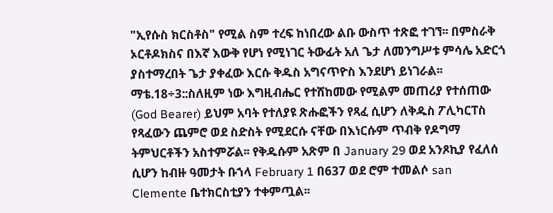"ኢየሱስ ክርስቶስ" የሚል ስም ተረፍ ከነበረው ልቡ ውስጥ ተጽፎ ተገኘ፡፡ በምስራቅ ኦርቶዶክስና በእኛ እውቅ የሆነ የሚነገር ትውፊት አለ ጌታ ለመንግሥቱ ምሳሌ አድርጎ ያስተማረበት ጌታ ያቀፈው እርሱ ቅዱስ አግናጥዮስ እንደሆነ ይነገራል፡፡ማቴ.18÷3::ስለዚም ነው እግዚብሔር የተሸከመው የሚልም መጠሪያ የተሰጠው (God Bearer) ይህም አባት የተለያዩ ጽሑፎችን የጻፈ ሲሆን ለቅዱስ ፖሊካርፐስ የጻፈውን ጨምሮ ወደ ስድስት የሚደርሱ ናቸው በእነርሱም ጥብቅ የዶግማ ትምህርቶችን አስተምሯል፡፡ የቅዱሱም አጽም በ January 29 ወደ አንጾኪያ የፈለሰ ሲሆን ከብዙ ዓመታት ቡኀላ February 1 በ637 ወደ ሮም ተመልሶ san Clemente ቤተክርስቲያን ተቀምጧል፡፡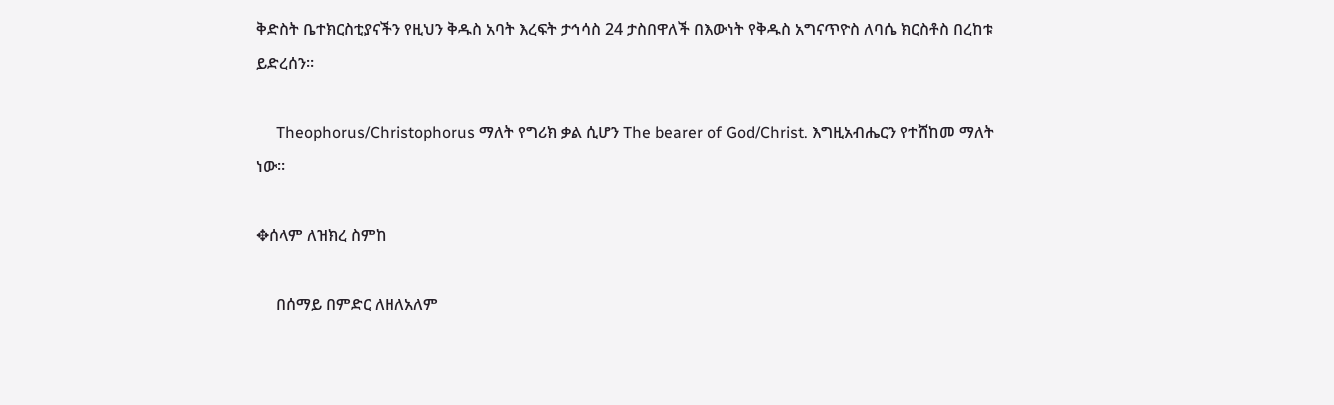ቅድስት ቤተክርስቲያናችን የዚህን ቅዱስ አባት እረፍት ታኅሳስ 24 ታስበዋለች በእውነት የቅዱስ አግናጥዮስ ለባሴ ክርስቶስ በረከቱ ይድረሰን።

     Theophorus/Christophorus ማለት የግሪክ ቃል ሲሆን The bearer of God/Christ. እግዚአብሔርን የተሸከመ ማለት ነው።

✥ሰላም ለዝክረ ስምከ

     በሰማይ በምድር ለዘለአለም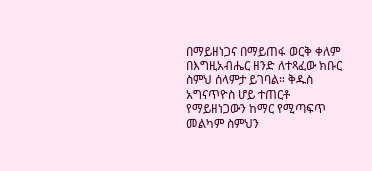በማይዘነጋና በማይጠፋ ወርቅ ቀለም በእግዚአብሔር ዘንድ ለተጻፈው ክቡር ስምህ ሰላምታ ይገባል። ቅዱስ አግናጥዮስ ሆይ ተጠርቶ የማይዘነጋውን ከማር የሚጣፍጥ መልካም ስምህን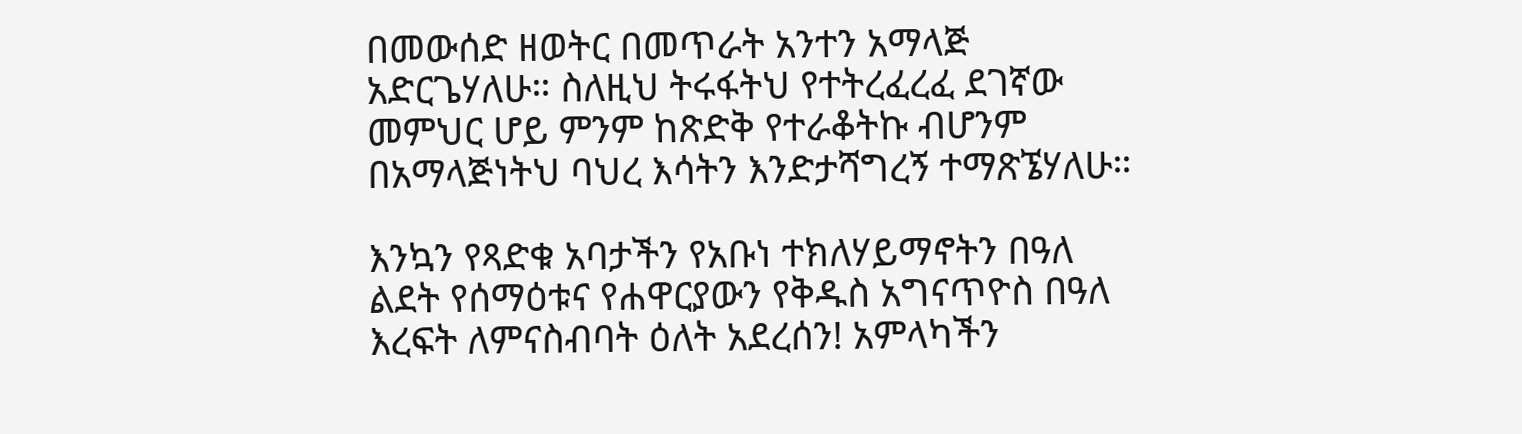በመውሰድ ዘወትር በመጥራት አንተን አማላጅ አድርጌሃለሁ። ስለዚህ ትሩፋትህ የተትረፈረፈ ደገኛው መምህር ሆይ ምንም ከጽድቅ የተራቆትኩ ብሆንም በአማላጅነትህ ባህረ እሳትን እንድታሻግረኝ ተማጽኜሃለሁ።

እንኳን የጻድቁ አባታችን የአቡነ ተክለሃይማኖትን በዓለ ልደት የሰማዕቱና የሐዋርያውን የቅዱስ አግናጥዮስ በዓለ እረፍት ለምናስብባት ዕለት አደረሰን! አምላካችን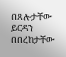በጸሎታቸው ይርዳን በበረከታቸው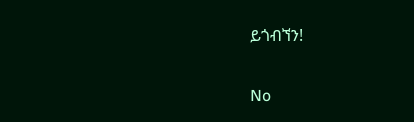ይጎብኘን!

No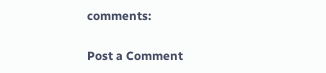comments:

Post a Comment